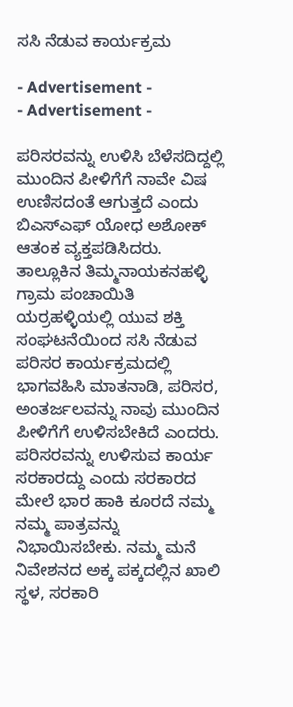ಸಸಿ ನೆಡುವ ಕಾರ್ಯಕ್ರಮ

- Advertisement -
- Advertisement -

ಪರಿಸರವನ್ನು ಉಳಿಸಿ ಬೆಳೆಸದಿದ್ದಲ್ಲಿ ಮುಂದಿನ ಪೀಳಿಗೆಗೆ ನಾವೇ ವಿಷ ಉಣಿಸದಂತೆ ಆಗುತ್ತದೆ ಎಂದು ಬಿಎಸ್ಎಫ್ ಯೋಧ ಅಶೋಕ್ ಆತಂಕ ವ್ಯಕ್ತಪಡಿಸಿದರು.
ತಾಲ್ಲೂಕಿನ ತಿಮ್ಮನಾಯಕನಹಳ್ಳಿ ಗ್ರಾಮ ಪಂಚಾಯಿತಿ ಯರ್ರಹಳ್ಳಿಯಲ್ಲಿ ಯುವ ಶಕ್ತಿ ಸಂಘಟನೆಯಿಂದ ಸಸಿ ನೆಡುವ ಪರಿಸರ ಕಾರ್ಯಕ್ರಮದಲ್ಲಿ ಭಾಗವಹಿಸಿ ಮಾತನಾಡಿ, ಪರಿಸರ, ಅಂತರ್ಜಲವನ್ನು ನಾವು ಮುಂದಿನ ಪೀಳಿಗೆಗೆ ಉಳಿಸಬೇಕಿದೆ ಎಂದರು.
ಪರಿಸರವನ್ನು ಉಳಿಸುವ ಕಾರ್ಯ ಸರಕಾರದ್ದು ಎಂದು ಸರಕಾರದ ಮೇಲೆ ಭಾರ ಹಾಕಿ ಕೂರದೆ ನಮ್ಮ ನಮ್ಮ ಪಾತ್ರವನ್ನು ನಿಭಾಯಿಸಬೇಕು. ನಮ್ಮ ಮನೆ ನಿವೇಶನದ ಅಕ್ಕ ಪಕ್ಕದಲ್ಲಿನ ಖಾಲಿ ಸ್ಥಳ, ಸರಕಾರಿ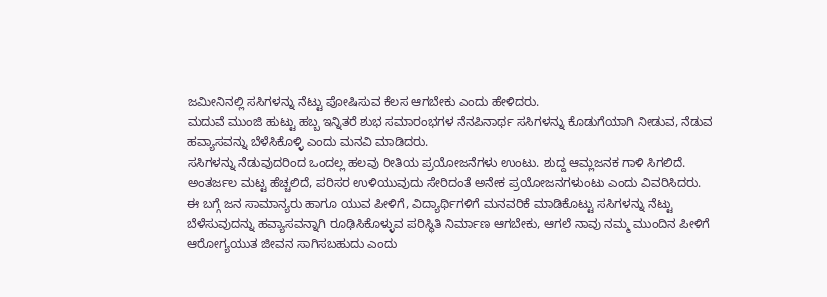ಜಮೀನಿನಲ್ಲಿ ಸಸಿಗಳನ್ನು ನೆಟ್ಟು ಪೋಷಿಸುವ ಕೆಲಸ ಆಗಬೇಕು ಎಂದು ಹೇಳಿದರು.
ಮದುವೆ ಮುಂಜಿ ಹುಟ್ಟು ಹಬ್ಬ ಇನ್ನಿತರೆ ಶುಭ ಸಮಾರಂಭಗಳ ನೆನಪಿನಾರ್ಥ ಸಸಿಗಳನ್ನು ಕೊಡುಗೆಯಾಗಿ ನೀಡುವ, ನೆಡುವ ಹವ್ಯಾಸವನ್ನು ಬೆಳೆಸಿಕೊಳ್ಳಿ ಎಂದು ಮನವಿ ಮಾಡಿದರು.
ಸಸಿಗಳನ್ನು ನೆಡುವುದರಿಂದ ಒಂದಲ್ಲ ಹಲವು ರೀತಿಯ ಪ್ರಯೋಜನೆಗಳು ಉಂಟು. ಶುದ್ದ ಆಮ್ಲಜನಕ ಗಾಳಿ ಸಿಗಲಿದೆ. ಅಂತರ್ಜಲ ಮಟ್ಟ ಹೆಚ್ಚಲಿದೆ, ಪರಿಸರ ಉಳಿಯುವುದು ಸೇರಿದಂತೆ ಅನೇಕ ಪ್ರಯೋಜನಗಳುಂಟು ಎಂದು ವಿವರಿಸಿದರು.
ಈ ಬಗ್ಗೆ ಜನ ಸಾಮಾನ್ಯರು ಹಾಗೂ ಯುವ ಪೀಳಿಗೆ, ವಿದ್ಯಾರ್ಥಿಗಳಿಗೆ ಮನವರಿಕೆ ಮಾಡಿಕೊಟ್ಟು ಸಸಿಗಳನ್ನು ನೆಟ್ಟು ಬೆಳೆಸುವುದನ್ನು ಹವ್ಯಾಸವನ್ನಾಗಿ ರೂಢಿಸಿಕೊಳ್ಳುವ ಪರಿಸ್ಥಿತಿ ನಿರ್ಮಾಣ ಆಗಬೇಕು, ಆಗಲೆ ನಾವು ನಮ್ಮ ಮುಂದಿನ ಪೀಳಿಗೆ ಆರೋಗ್ಯಯುತ ಜೀವನ ಸಾಗಿಸಬಹುದು ಎಂದು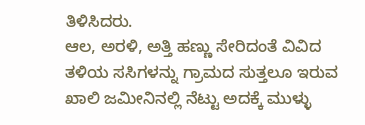ತಿಳಿಸಿದರು.
ಆಲ, ಅರಳಿ, ಅತ್ತಿ ಹಣ್ಣು ಸೇರಿದಂತೆ ವಿವಿದ ತಳಿಯ ಸಸಿಗಳನ್ನು ಗ್ರಾಮದ ಸುತ್ತಲೂ ಇರುವ ಖಾಲಿ ಜಮೀನಿನಲ್ಲಿ ನೆಟ್ಟು ಅದಕ್ಕೆ ಮುಳ್ಳು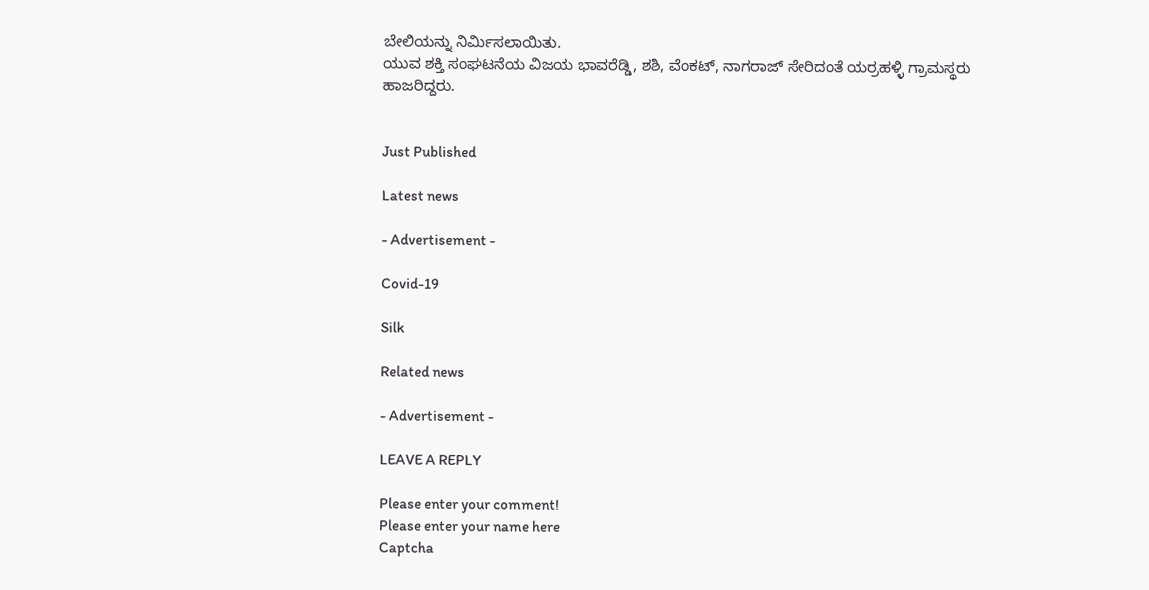ಬೇಲಿಯನ್ನು ನಿರ್ಮಿಸಲಾಯಿತು.
ಯುವ ಶಕ್ತಿ ಸಂಘಟನೆಯ ವಿಜಯ ಭಾವರೆಡ್ಡಿ, ಶಶಿ, ವೆಂಕಟ್, ನಾಗರಾಜ್ ಸೇರಿದಂತೆ ಯರ್ರಹಳ್ಳಿ ಗ್ರಾಮಸ್ಥರು ಹಾಜರಿದ್ದರು.


Just Published

Latest news

- Advertisement -

Covid-19

Silk

Related news

- Advertisement -

LEAVE A REPLY

Please enter your comment!
Please enter your name here
Captcha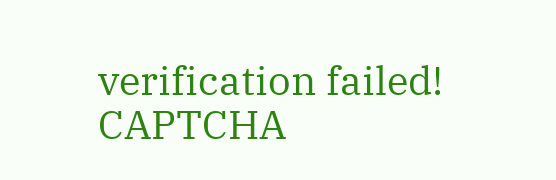verification failed!
CAPTCHA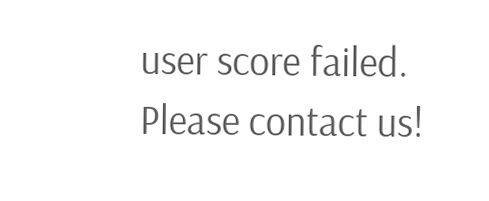user score failed. Please contact us!